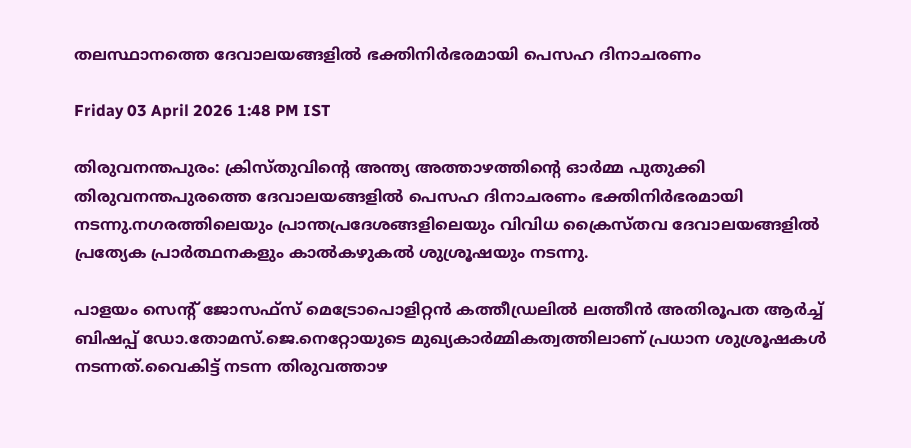തലസ്ഥാനത്തെ ദേവാലയങ്ങളിൽ ഭക്തിനിർഭരമായി പെസഹ ദിനാചരണം

Friday 03 April 2026 1:48 PM IST

തിരുവനന്തപുരം: ക്രിസ്തുവിന്റെ അന്ത്യ അത്താഴത്തിന്റെ ഓർമ്മ പുതുക്കി തിരുവനന്തപുരത്തെ ദേവാലയങ്ങളിൽ പെസഹ ദിനാചരണം ഭക്തിനിർഭരമായി നടന്നു.നഗരത്തിലെയും പ്രാന്തപ്രദേശങ്ങളിലെയും വിവിധ ക്രൈസ്തവ ദേവാലയങ്ങളിൽ പ്രത്യേക പ്രാർത്ഥനകളും കാൽകഴുകൽ ശുശ്രൂഷയും നടന്നു.

പാളയം സെന്റ് ജോസഫ്സ് മെട്രോപൊളിറ്റൻ കത്തീഡ്രലിൽ ലത്തീൻ അതിരൂപത ആർച്ച് ബിഷപ്പ് ഡോ.തോമസ്.ജെ.നെറ്റോയുടെ മുഖ്യകാർമ്മികത്വത്തിലാണ് പ്രധാന ശുശ്രൂഷകൾ നടന്നത്.വൈകിട്ട് നടന്ന തിരുവത്താഴ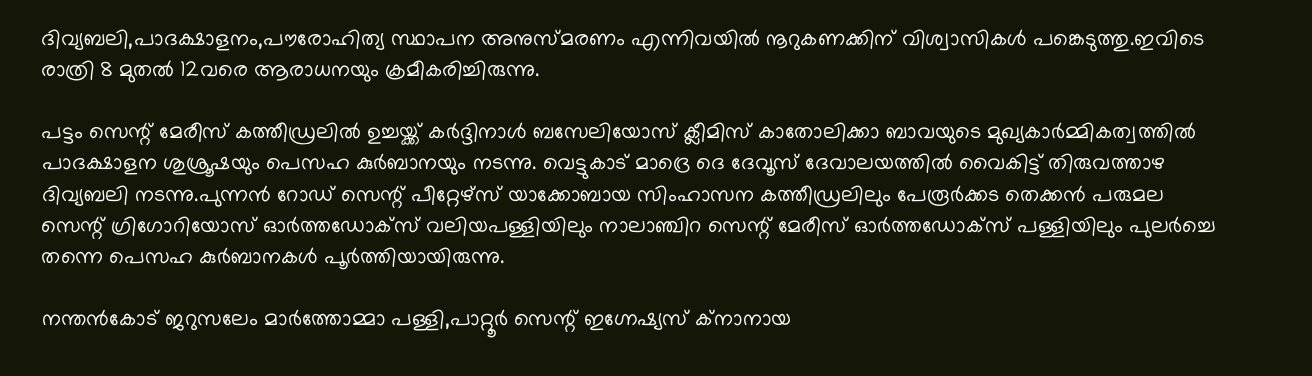ദിവ്യബലി,പാദക്ഷാളനം,പൗരോഹിത്യ സ്ഥാപന അനുസ്മരണം എന്നിവയിൽ നൂറുകണക്കിന് വിശ്വാസികൾ പങ്കെടുത്തു.ഇവിടെ രാത്രി 8 മുതൽ 12വരെ ആരാധനയും ക്രമീകരിച്ചിരുന്നു.

പട്ടം സെന്റ് മേരീസ് കത്തീഡ്രലിൽ ഉച്ചയ്ക്ക് കർദ്ദിനാൾ ബസേലിയോസ് ക്ലീമിസ് കാതോലിക്കാ ബാവയുടെ മുഖ്യകാർമ്മികത്വത്തിൽ പാദക്ഷാളന ശുശ്രൂഷയും പെസഹ കുർബാനയും നടന്നു. വെട്ടുകാട് മാദ്രെ ദെ ദേവൂസ് ദേവാലയത്തിൽ വൈകിട്ട് തിരുവത്താഴ ദിവ്യബലി നടന്നു.പുന്നൻ റോഡ് സെന്റ് പീറ്റേഴ്സ് യാക്കോബായ സിംഹാസന കത്തീഡ്രലിലും പേരൂർക്കട തെക്കൻ പരുമല സെന്റ് ഗ്രിഗോറിയോസ് ഓർത്തഡോക്സ് വലിയപള്ളിയിലും നാലാഞ്ചിറ സെന്റ് മേരീസ് ഓർത്തഡോക്സ് പള്ളിയിലും പുലർച്ചെ തന്നെ പെസഹ കുർബാനകൾ പൂർത്തിയായിരുന്നു.

നന്തൻകോട് ജറുസലേം മാർത്തോമ്മാ പള്ളി,പാറ്റൂർ സെന്റ് ഇഗ്നേഷ്യസ്‌ ക്നാനായ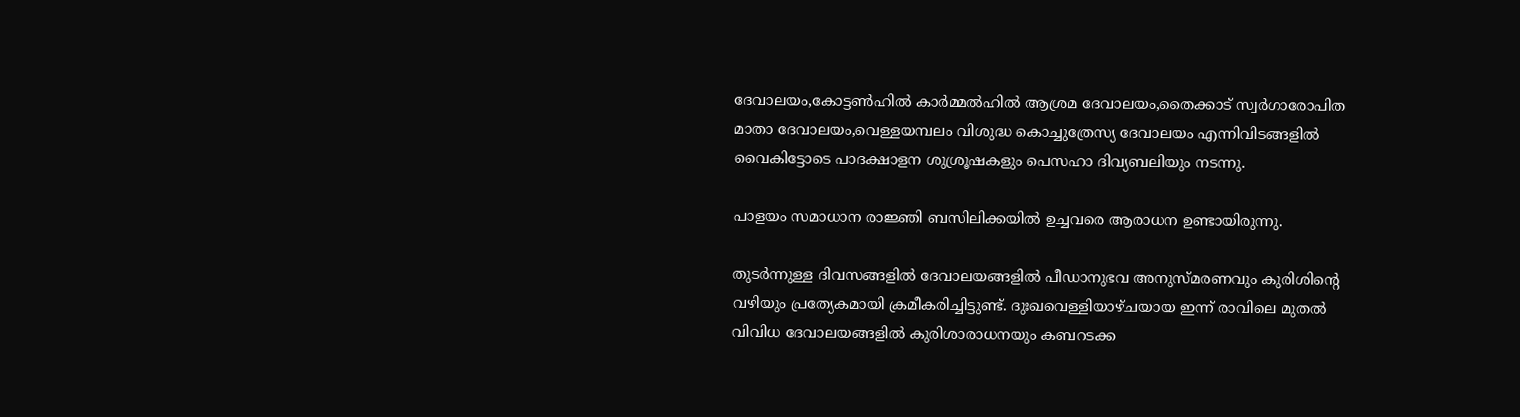ദേവാലയം,കോട്ടൺഹിൽ കാർമ്മൽഹിൽ ആശ്രമ ദേവാലയം,തൈക്കാട് സ്വർഗാരോപിത മാതാ ദേവാലയം,വെള്ളയമ്പലം വിശുദ്ധ കൊച്ചുത്രേസ്യ ദേവാലയം എന്നിവിടങ്ങളിൽ വൈകിട്ടോടെ പാദക്ഷാളന ശുശ്രൂഷകളും പെസഹാ ദിവ്യബലിയും നടന്നു.

പാളയം സമാധാന രാജ്ഞി ബസിലിക്കയിൽ ഉച്ചവരെ ആരാധന ഉണ്ടായിരുന്നു.

തുടർന്നുള്ള ദിവസങ്ങളിൽ ദേവാലയങ്ങളിൽ പീഡാനുഭവ അനുസ്മരണവും കുരിശിന്റെ വഴിയും പ്രത്യേകമായി ക്രമീകരിച്ചിട്ടുണ്ട്. ദുഃഖവെള്ളിയാഴ്ചയായ ഇന്ന് രാവിലെ മുതൽ വിവിധ ദേവാലയങ്ങളിൽ കുരിശാരാധനയും കബറടക്ക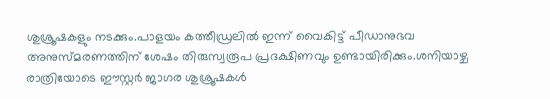ശുശ്രൂഷകളും നടക്കും.പാളയം കത്തീഡ്രലിൽ ഇന്ന് വൈകിട്ട് പീഡാനുഭവ അനുസ്മരണത്തിന് ശേഷം തിരുസ്വരൂപ പ്രദക്ഷിണവും ഉണ്ടായിരിക്കും.ശനിയാഴ്ച രാത്രിയോടെ ഈസ്റ്റർ ജാഗര ശുശ്രൂഷകൾ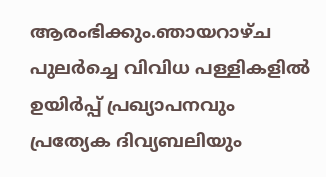ആരംഭിക്കും.ഞായറാഴ്ച പുലർച്ചെ വിവിധ പള്ളികളിൽ ഉയിർപ്പ് പ്രഖ്യാപനവും പ്രത്യേക ദിവ്യബലിയും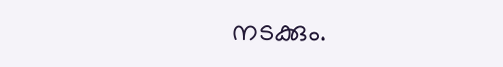നടക്കും.